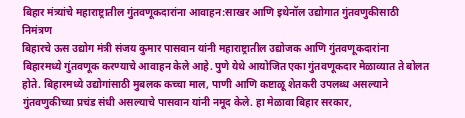बिहार मंत्र्यांचे महाराष्ट्रातील गुंतवणूकदारांना आवाहन:साखर आणि इथेनॉल उद्योगात गुंतवणुकीसाठी निमंत्रण
बिहारचे ऊस उद्योग मंत्री संजय कुमार पासवान यांनी महाराष्ट्रातील उद्योजक आणि गुंतवणूकदारांना बिहारमध्ये गुंतवणूक करण्याचे आवाहन केले आहे. पुणे येथे आयोजित एका गुंतवणूकदार मेळाव्यात ते बोलत होते. बिहारमध्ये उद्योगांसाठी मुबलक कच्चा माल, पाणी आणि कष्टाळू शेतकरी उपलब्ध असल्याने गुंतवणुकीच्या प्रचंड संधी असल्याचे पासवान यांनी नमूद केले. हा मेळावा बिहार सरकार,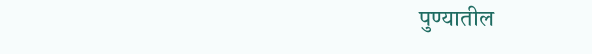पुण्यातील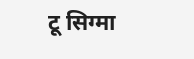टू सिग्मा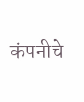कंपनीचे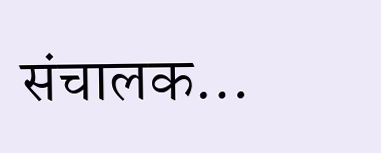संचालक…